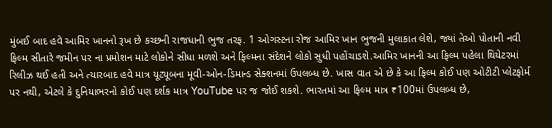મુંબઈ બાદ હવે આમિર ખાનનો રૂખ છે કચ્છની રાજધાની ભુજ તરફ. 1 ઓગસ્ટના રોજ આમિર ખાન ભુજની મુલાકાત લેશે, જ્યાં તેઓ પોતાની નવી ફિલ્મ સીતારે જમીન પર ના પ્રમોશન માટે લોકોને સીધા મળશે અને ફિલ્મના સંદેશને લોકો સુધી પહોંચાડશે.આમિર ખાનની આ ફિલ્મ પહેલા થિયેટરમાં રિલીઝ થઈ હતી અને ત્યારબાદ હવે માત્ર યૂટ્યૂબના મૂવી-ઓન-ડિમાન્ડ સેક્શનમાં ઉપલબ્ધ છે. ખાસ વાત એ છે કે આ ફિલ્મ કોઈ પણ ઓટીટી પ્લેટફોર્મ પર નથી, એટલે કે દુનિયાભરનો કોઈ પણ દર્શક માત્ર YouTube પર જ જોઈ શકશે. ભારતમાં આ ફિલ્મ માત્ર ₹100માં ઉપલબ્ધ છે,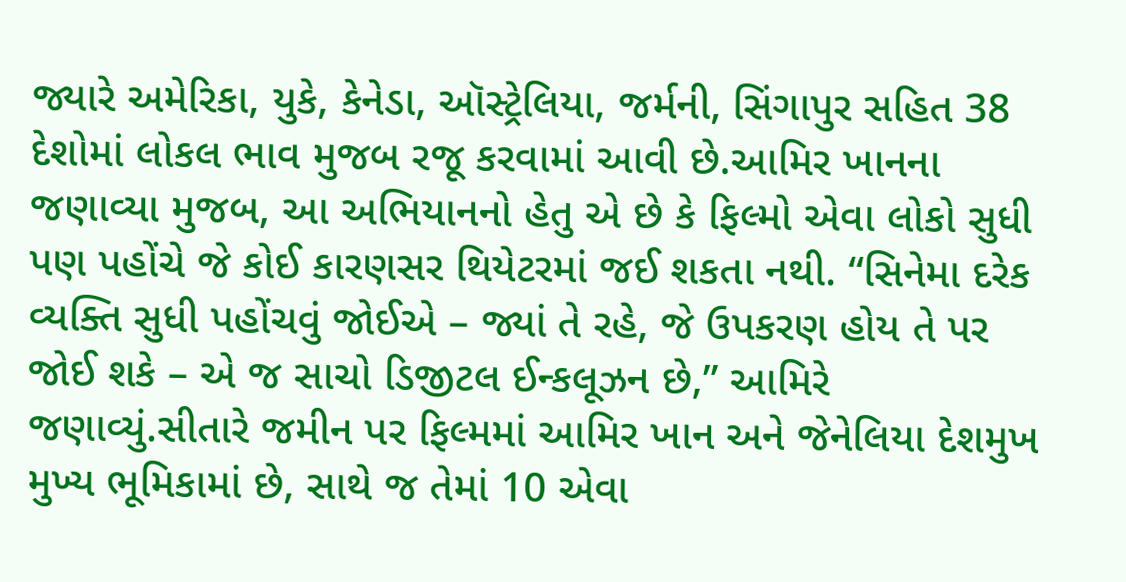જ્યારે અમેરિકા, યુકે, કેનેડા, ઑસ્ટ્રેલિયા, જર્મની, સિંગાપુર સહિત 38 દેશોમાં લોકલ ભાવ મુજબ રજૂ કરવામાં આવી છે.આમિર ખાનના જણાવ્યા મુજબ, આ અભિયાનનો હેતુ એ છે કે ફિલ્મો એવા લોકો સુધી પણ પહોંચે જે કોઈ કારણસર થિયેટરમાં જઈ શકતા નથી. “સિનેમા દરેક વ્યક્તિ સુધી પહોંચવું જોઈએ – જ્યાં તે રહે, જે ઉપકરણ હોય તે પર જોઈ શકે – એ જ સાચો ડિજીટલ ઈન્કલૂઝન છે,” આમિરે જણાવ્યું.સીતારે જમીન પર ફિલ્મમાં આમિર ખાન અને જેનેલિયા દેશમુખ મુખ્ય ભૂમિકામાં છે, સાથે જ તેમાં 10 એવા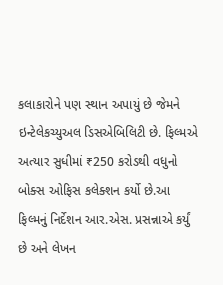કલાકારોને પણ સ્થાન અપાયું છે જેમને ઇન્ટેલેકચ્યુઅલ ડિસએબિલિટી છે. ફિલ્મએ અત્યાર સુધીમાં ₹250 કરોડથી વધુનો બોક્સ ઓફિસ કલેક્શન કર્યો છે.આ ફિલ્મનું નિર્દેશન આર.એસ. પ્રસન્નાએ કર્યું છે અને લેખન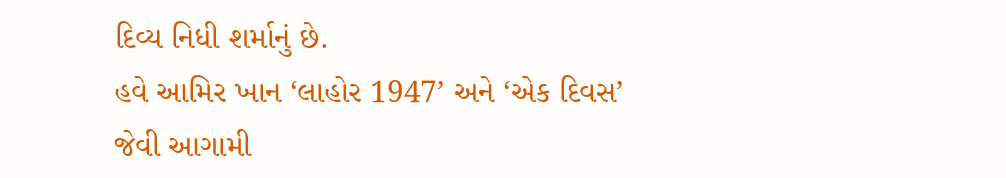દિવ્ય નિધી શર્માનું છે.
હવે આમિર ખાન ‘લાહોર 1947’ અને ‘એક દિવસ’ જેવી આગામી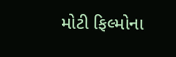મોટી ફિલ્મોના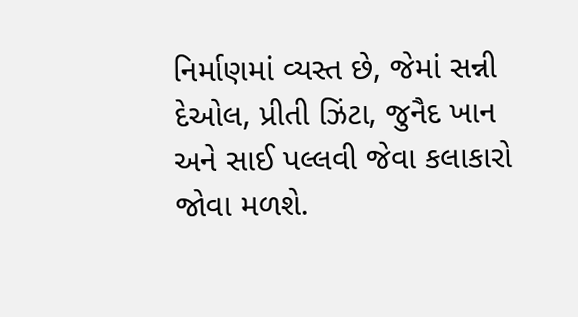નિર્માણમાં વ્યસ્ત છે, જેમાં સન્ની દેઓલ, પ્રીતી ઝિંટા, જુનૈદ ખાન અને સાઈ પલ્લવી જેવા કલાકારો જોવા મળશે.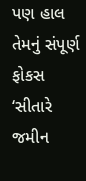પણ હાલ તેમનું સંપૂર્ણ ફોકસ ‘સીતારે જમીન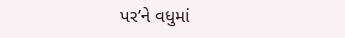પર’ને વધુમાં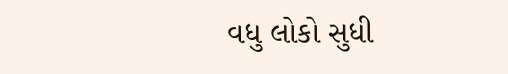વધુ લોકો સુધી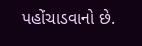પહોંચાડવાનો છે.